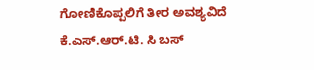ಗೋಣಿಕೊಪ್ಪಲಿಗೆ ತೀರ ಅವಶ್ಯವಿದೆ ಕೆ.ಎಸ್.ಆರ್.ಟಿ. ಸಿ ಬಸ್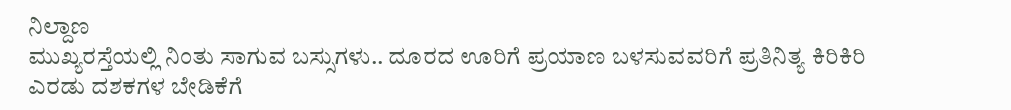ನಿಲ್ದಾಣ
ಮುಖ್ಯರಸ್ತೆಯಲ್ಲಿ ನಿಂತು ಸಾಗುವ ಬಸ್ಸುಗಳು.. ದೂರದ ಊರಿಗೆ ಪ್ರಯಾಣ ಬಳಸುವವರಿಗೆ ಪ್ರತಿನಿತ್ಯ ಕಿರಿಕಿರಿ
ಎರಡು ದಶಕಗಳ ಬೇಡಿಕೆಗೆ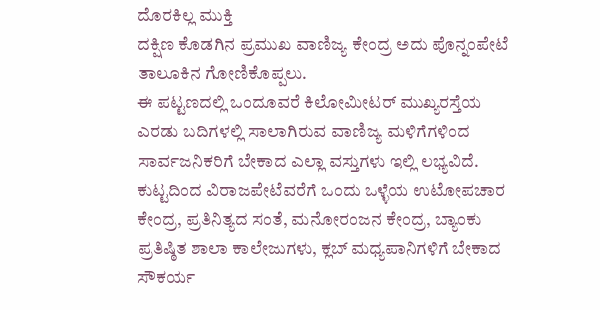ದೊರಕಿಲ್ಲ ಮುಕ್ತಿ
ದಕ್ಷಿಣ ಕೊಡಗಿನ ಪ್ರಮುಖ ವಾಣಿಜ್ಯ ಕೇಂದ್ರ ಅದು ಪೊನ್ನಂಪೇಟೆ ತಾಲೂಕಿನ ಗೋಣಿಕೊಪ್ಪಲು.
ಈ ಪಟ್ಟಣದಲ್ಲಿ ಒಂದೂವರೆ ಕಿಲೋಮೀಟರ್ ಮುಖ್ಯರಸ್ತೆಯ ಎರಡು ಬದಿಗಳಲ್ಲಿ ಸಾಲಾಗಿರುವ ವಾಣಿಜ್ಯ ಮಳಿಗೆಗಳಿಂದ ಸಾರ್ವಜನಿಕರಿಗೆ ಬೇಕಾದ ಎಲ್ಲಾ ವಸ್ತುಗಳು ಇಲ್ಲಿ ಲಭ್ಯವಿದೆ. ಕುಟ್ಟದಿಂದ ವಿರಾಜಪೇಟೆವರೆಗೆ ಒಂದು ಒಳ್ಳೆಯ ಉಟೋಪಚಾರ ಕೇಂದ್ರ, ಪ್ರತಿನಿತ್ಯದ ಸಂತೆ, ಮನೋರಂಜನ ಕೇಂದ್ರ, ಬ್ಯಾಂಕು ಪ್ರತಿಷ್ಠಿತ ಶಾಲಾ ಕಾಲೇಜುಗಳು, ಕ್ಲಬ್ ಮಧ್ಯಪಾನಿಗಳಿಗೆ ಬೇಕಾದ ಸೌಕರ್ಯ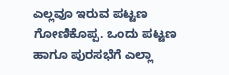ಎಲ್ಲವೂ ಇರುವ ಪಟ್ಟಣ ಗೋಣಿಕೊಪ್ಪ. ಒಂದು ಪಟ್ಟಣ ಹಾಗೂ ಪುರಸಭೆಗೆ ಎಲ್ಲಾ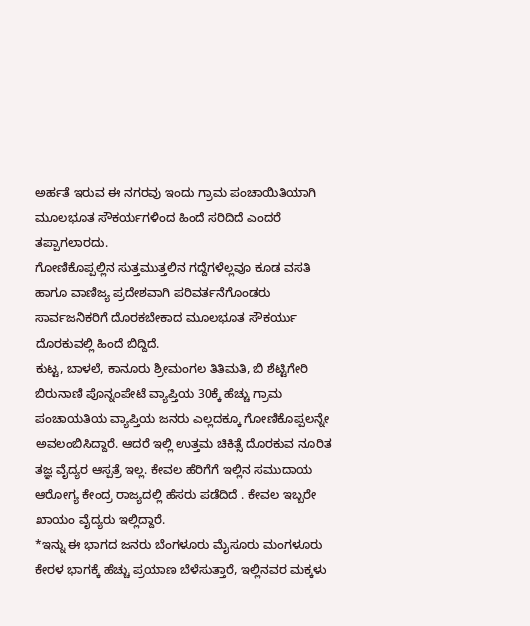ಅರ್ಹತೆ ಇರುವ ಈ ನಗರವು ಇಂದು ಗ್ರಾಮ ಪಂಚಾಯಿತಿಯಾಗಿ ಮೂಲಭೂತ ಸೌಕರ್ಯಗಳಿಂದ ಹಿಂದೆ ಸರಿದಿದೆ ಎಂದರೆ ತಪ್ಪಾಗಲಾರದು.
ಗೋಣಿಕೊಪ್ಪಲ್ಲಿನ ಸುತ್ತಮುತ್ತಲಿನ ಗದ್ದೆಗಳೆಲ್ಲವೂ ಕೂಡ ವಸತಿ ಹಾಗೂ ವಾಣಿಜ್ಯ ಪ್ರದೇಶವಾಗಿ ಪರಿವರ್ತನೆಗೊಂಡರು ಸಾರ್ವಜನಿಕರಿಗೆ ದೊರಕಬೇಕಾದ ಮೂಲಭೂತ ಸೌಕರ್ಯು ದೊರಕುವಲ್ಲಿ ಹಿಂದೆ ಬಿದ್ದಿದೆ.
ಕುಟ್ಟ, ಬಾಳಲೆ, ಕಾನೂರು ಶ್ರೀಮಂಗಲ ತಿತಿಮತಿ, ಬಿ ಶೆಟ್ಟಿಗೇರಿ ಬಿರುನಾಣಿ ಪೊನ್ನಂಪೇಟೆ ವ್ಯಾಪ್ತಿಯ 30ಕ್ಕೆ ಹೆಚ್ಚು ಗ್ರಾಮ ಪಂಚಾಯತಿಯ ವ್ಯಾಪ್ತಿಯ ಜನರು ಎಲ್ಲದಕ್ಕೂ ಗೋಣಿಕೊಪ್ಪಲನ್ನೇ ಅವಲಂಬಿಸಿದ್ದಾರೆ. ಆದರೆ ಇಲ್ಲಿ ಉತ್ತಮ ಚಿಕಿತ್ಸೆ ದೊರಕುವ ನೂರಿತ ತಜ್ಞ ವೈದ್ಯರ ಆಸ್ಪತ್ರೆ ಇಲ್ಲ. ಕೇವಲ ಹೆರಿಗೆಗೆ ಇಲ್ಲಿನ ಸಮುದಾಯ ಆರೋಗ್ಯ ಕೇಂದ್ರ ರಾಜ್ಯದಲ್ಲಿ ಹೆಸರು ಪಡೆದಿದೆ . ಕೇವಲ ಇಬ್ಬರೇ ಖಾಯಂ ವೈದ್ಯರು ಇಲ್ಲಿದ್ದಾರೆ.
*ಇನ್ನು ಈ ಭಾಗದ ಜನರು ಬೆಂಗಳೂರು ಮೈಸೂರು ಮಂಗಳೂರು ಕೇರಳ ಭಾಗಕ್ಕೆ ಹೆಚ್ಚು ಪ್ರಯಾಣ ಬೆಳೆಸುತ್ತಾರೆ, ಇಲ್ಲಿನವರ ಮಕ್ಕಳು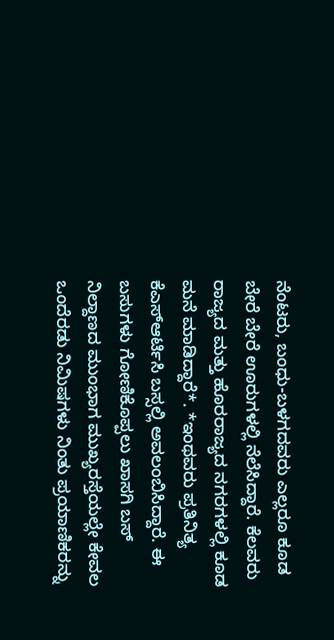ನೆಂಟರು, ಬಂಧು-ಬಳಗದವರು ಎಲ್ಲರೂ ಕೂಡ ಬೇರೆ ಬೇರೆ ಊರುಗಳಲ್ಲಿ ನೆಲೆಸಿದ್ದಾರೆ. ಕೆಲವರು ರಾಜ್ಯದ ಮತ್ತು ಹೊರರಾಜ್ಯದ ನಗರಗಳಲ್ಲಿ ಕೂಡ ಮನೆ ಮಾಡಿದ್ದಾರೆ*. *ಇಂಥವರು ಪ್ರತಿನಿತ್ಯ ಕೆಎಸ್ಆರ್ಟಿಸಿ ಬಸ್ಸಲ್ಲಿ ಅವಲಂಬಿಸಿದ್ದಾರೆ. ಈ ಬಸುಗಳು ಗೋಣಿಕೊಪ್ಪಲು ಖಾಸಗಿ ಬಸ್ ನಿಲ್ದಾಣದ ಮುಂಭಾಗ ಮುಖ್ಯರಸ್ತೆಯಲ್ಲೇ ಕೇವಲ ಒಂದೆರಡು ನಿಮಿಷಗಳು ನಿಂತು ಪ್ರಯಾಣಿಕರನ್ನು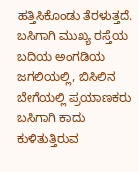ಹತ್ತಿಸಿಕೊಂಡು ತೆರಳುತ್ತದೆ. ಬಸಿಗಾಗಿ ಮುಖ್ಯ ರಸ್ತೆಯ ಬದಿಯ ಅಂಗಡಿಯ ಜಗಲಿಯಲ್ಲಿ, ಬಿಸಿಲಿನ ಬೇಗೆಯಲ್ಲಿ ಪ್ರಯಾಣಕರು ಬಸಿಗಾಗಿ ಕಾದು ಕುಳಿತುತ್ತಿರುವ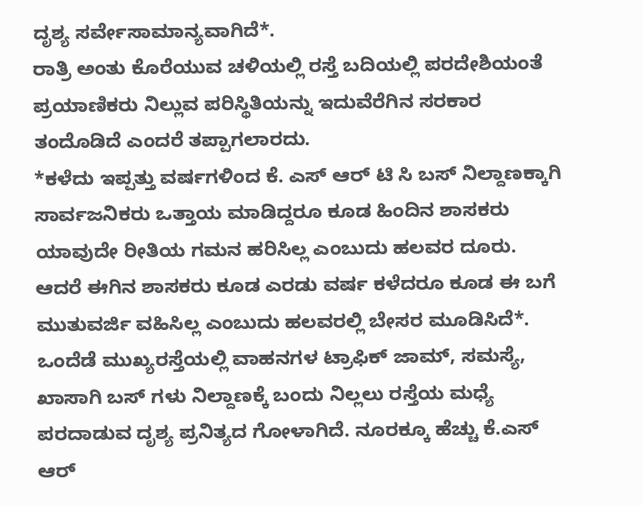ದೃಶ್ಯ ಸರ್ವೇಸಾಮಾನ್ಯವಾಗಿದೆ*.
ರಾತ್ರಿ ಅಂತು ಕೊರೆಯುವ ಚಳಿಯಲ್ಲಿ ರಸ್ತೆ ಬದಿಯಲ್ಲಿ ಪರದೇಶಿಯಂತೆ ಪ್ರಯಾಣಿಕರು ನಿಲ್ಲುವ ಪರಿಸ್ಥಿತಿಯನ್ನು ಇದುವೆರೆಗಿನ ಸರಕಾರ ತಂದೊಡಿದೆ ಎಂದರೆ ತಪ್ಪಾಗಲಾರದು.
*ಕಳೆದು ಇಪ್ಪತ್ತು ವರ್ಷಗಳಿಂದ ಕೆ. ಎಸ್ ಆರ್ ಟಿ ಸಿ ಬಸ್ ನಿಲ್ದಾಣಕ್ಕಾಗಿ ಸಾರ್ವಜನಿಕರು ಒತ್ತಾಯ ಮಾಡಿದ್ದರೂ ಕೂಡ ಹಿಂದಿನ ಶಾಸಕರು ಯಾವುದೇ ರೀತಿಯ ಗಮನ ಹರಿಸಿಲ್ಲ ಎಂಬುದು ಹಲವರ ದೂರು. ಆದರೆ ಈಗಿನ ಶಾಸಕರು ಕೂಡ ಎರಡು ವರ್ಷ ಕಳೆದರೂ ಕೂಡ ಈ ಬಗೆ ಮುತುವರ್ಜಿ ವಹಿಸಿಲ್ಲ ಎಂಬುದು ಹಲವರಲ್ಲಿ ಬೇಸರ ಮೂಡಿಸಿದೆ*.
ಒಂದೆಡೆ ಮುಖ್ಯರಸ್ತೆಯಲ್ಲಿ ವಾಹನಗಳ ಟ್ರಾಫಿಕ್ ಜಾಮ್, ಸಮಸ್ಯೆ, ಖಾಸಾಗಿ ಬಸ್ ಗಳು ನಿಲ್ದಾಣಕ್ಕೆ ಬಂದು ನಿಲ್ಲಲು ರಸ್ತೆಯ ಮಧ್ಯೆ ಪರದಾಡುವ ದೃಶ್ಯ ಪ್ರನಿತ್ಯದ ಗೋಳಾಗಿದೆ. ನೂರಕ್ಕೂ ಹೆಚ್ಚು ಕೆ.ಎಸ್ ಆರ್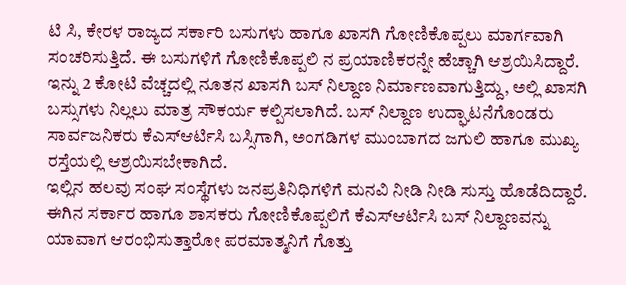ಟಿ ಸಿ, ಕೇರಳ ರಾಜ್ಯದ ಸರ್ಕಾರಿ ಬಸುಗಳು ಹಾಗೂ ಖಾಸಗಿ ಗೋಣಿಕೊಪ್ಪಲು ಮಾರ್ಗವಾಗಿ ಸಂಚರಿಸುತ್ತಿದೆ. ಈ ಬಸುಗಳಿಗೆ ಗೋಣಿಕೊಪ್ಪಲಿ ನ ಪ್ರಯಾಣಿಕರನ್ನೇ ಹೆಚ್ಚಾಗಿ ಆಶ್ರಯಿಸಿದ್ದಾರೆ.
ಇನ್ನು 2 ಕೋಟಿ ವೆಚ್ಚದಲ್ಲಿ ನೂತನ ಖಾಸಗಿ ಬಸ್ ನಿಲ್ದಾಣ ನಿರ್ಮಾಣವಾಗುತ್ತಿದ್ದು, ಅಲ್ಲಿ ಖಾಸಗಿ ಬಸ್ಸುಗಳು ನಿಲ್ಲಲು ಮಾತ್ರ ಸೌಕರ್ಯ ಕಲ್ಪಿಸಲಾಗಿದೆ. ಬಸ್ ನಿಲ್ದಾಣ ಉದ್ಘಾಟನೆಗೊಂಡರು ಸಾರ್ವಜನಿಕರು ಕೆಎಸ್ಆರ್ಟಿಸಿ ಬಸ್ಸಿಗಾಗಿ, ಅಂಗಡಿಗಳ ಮುಂಬಾಗದ ಜಗುಲಿ ಹಾಗೂ ಮುಖ್ಯ ರಸ್ತೆಯಲ್ಲಿ ಆಶ್ರಯಿಸಬೇಕಾಗಿದೆ.
ಇಲ್ಲಿನ ಹಲವು ಸಂಘ ಸಂಸ್ಥೆಗಳು ಜನಪ್ರತಿನಿಧಿಗಳಿಗೆ ಮನವಿ ನೀಡಿ ನೀಡಿ ಸುಸ್ತು ಹೊಡೆದಿದ್ದಾರೆ. ಈಗಿನ ಸರ್ಕಾರ ಹಾಗೂ ಶಾಸಕರು ಗೋಣಿಕೊಪ್ಪಲಿಗೆ ಕೆಎಸ್ಆರ್ಟಿಸಿ ಬಸ್ ನಿಲ್ದಾಣವನ್ನು ಯಾವಾಗ ಆರಂಭಿಸುತ್ತಾರೋ ಪರಮಾತ್ಮನಿಗೆ ಗೊತ್ತು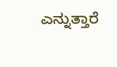ಎನ್ನುತ್ತಾರೆ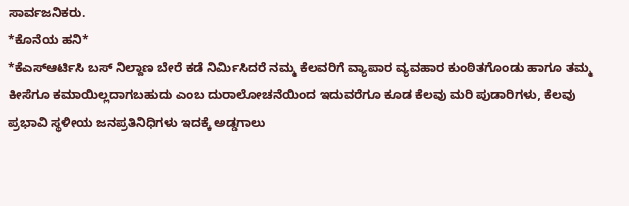ಸಾರ್ವಜನಿಕರು.
*ಕೊನೆಯ ಹನಿ*
*ಕೆಎಸ್ಆರ್ಟಿಸಿ ಬಸ್ ನಿಲ್ದಾಣ ಬೇರೆ ಕಡೆ ನಿರ್ಮಿಸಿದರೆ ನಮ್ಮ ಕೆಲವರಿಗೆ ವ್ಯಾಪಾರ ವ್ಯವಹಾರ ಕುಂಠಿತಗೊಂಡು ಹಾಗೂ ತಮ್ಮ ಕೀಸೆಗೂ ಕಮಾಯಿಲ್ಲದಾಗಬಹುದು ಎಂಬ ದುರಾಲೋಚನೆಯಿಂದ ಇದುವರೆಗೂ ಕೂಡ ಕೆಲವು ಮರಿ ಪುಡಾರಿಗಳು, ಕೆಲವು ಪ್ರಭಾವಿ ಸ್ಥಳೀಯ ಜನಪ್ರತಿನಿಧಿಗಳು ಇದಕ್ಕೆ ಅಡ್ಡಗಾಲು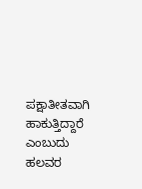ಪಕ್ಷಾತೀತವಾಗಿ ಹಾಕುತ್ತಿದ್ದಾರೆ ಎಂಬುದು ಹಲವರ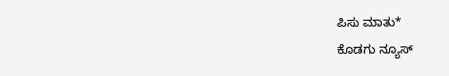ಪಿಸು ಮಾತು*
ಕೊಡಗು ನ್ಯೂಸ್